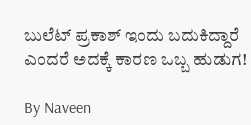ಬುಲೆಟ್ ಪ್ರಕಾಶ್ ಇಂದು ಬದುಕಿದ್ದಾರೆ ಎಂದರೆ ಅದಕ್ಕೆ ಕಾರಣ ಒಬ್ಬ ಹುಡುಗ!

By Naveen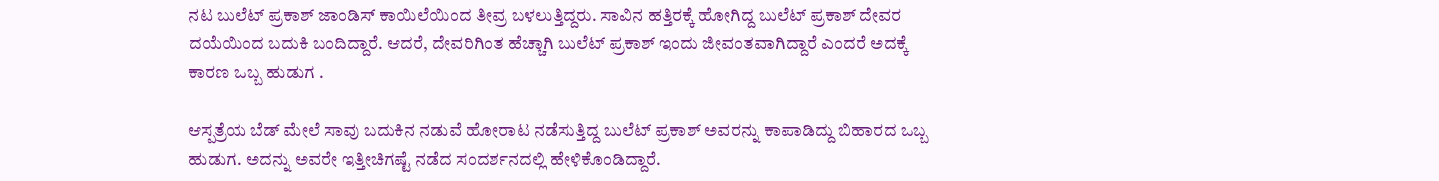ನಟ ಬುಲೆಟ್ ಪ್ರಕಾಶ್ ಜಾಂಡಿಸ್ ಕಾಯಿಲೆಯಿಂದ ತೀವ್ರ ಬಳಲುತ್ತಿದ್ದರು. ಸಾವಿನ ಹತ್ತಿರಕ್ಕೆ ಹೋಗಿದ್ದ ಬುಲೆಟ್ ಪ್ರಕಾಶ್ ದೇವರ ದಯೆಯಿಂದ ಬದುಕಿ ಬಂದಿದ್ದಾರೆ. ಆದರೆ, ದೇವರಿಗಿಂತ ಹೆಚ್ಚಾಗಿ ಬುಲೆಟ್ ಪ್ರಕಾಶ್ ಇಂದು ಜೀವಂತವಾಗಿದ್ದಾರೆ ಎಂದರೆ ಅದಕ್ಕೆ ಕಾರಣ ಒಬ್ಬ ಹುಡುಗ .

ಆಸ್ಪತ್ರೆಯ ಬೆಡ್ ಮೇಲೆ ಸಾವು ಬದುಕಿನ ನಡುವೆ ಹೋರಾಟ ನಡೆಸುತ್ತಿದ್ದ ಬುಲೆಟ್ ಪ್ರಕಾಶ್ ಅವರನ್ನು ಕಾಪಾಡಿದ್ದು ಬಿಹಾರದ ಒಬ್ಬ ಹುಡುಗ. ಅದನ್ನು ಅವರೇ ಇತ್ತೀಚಿಗಷ್ಟೆ ನಡೆದ ಸಂದರ್ಶನದಲ್ಲಿ ಹೇಳಿಕೊಂಡಿದ್ದಾರೆ.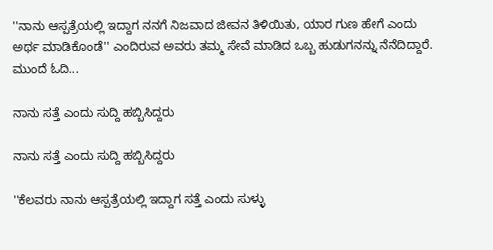''ನಾನು ಆಸ್ಪತ್ರೆಯಲ್ಲಿ ಇದ್ದಾಗ ನನಗೆ ನಿಜವಾದ ಜೀವನ ತಿಳಿಯಿತು, ಯಾರ ಗುಣ ಹೇಗೆ ಎಂದು ಅರ್ಥ ಮಾಡಿಕೊಂಡೆ'' ಎಂದಿರುವ ಅವರು ತಮ್ಮ ಸೇವೆ ಮಾಡಿದ ಒಬ್ಬ ಹುಡುಗನನ್ನು ನೆನೆದಿದ್ದಾರೆ. ಮುಂದೆ ಓದಿ...

ನಾನು ಸತ್ತೆ ಎಂದು ಸುದ್ದಿ ಹಬ್ಬಿಸಿದ್ದರು

ನಾನು ಸತ್ತೆ ಎಂದು ಸುದ್ದಿ ಹಬ್ಬಿಸಿದ್ದರು

''ಕೆಲವರು ನಾನು ಆಸ್ಪತ್ರೆಯಲ್ಲಿ ಇದ್ದಾಗ ಸತ್ತೆ ಎಂದು ಸುಳ್ಳು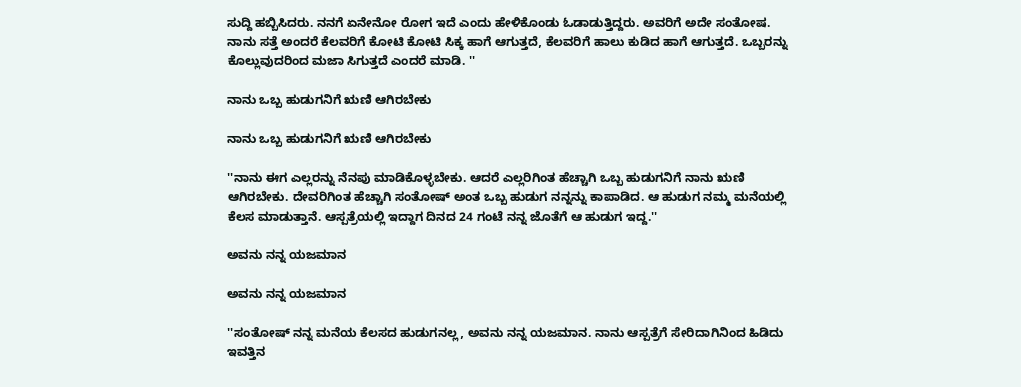ಸುದ್ದಿ ಹಬ್ಬಿಸಿದರು. ನನಗೆ ಏನೇನೋ ರೋಗ ಇದೆ ಎಂದು ಹೇಳಿಕೊಂಡು ಓಡಾಡುತ್ತಿದ್ದರು. ಅವರಿಗೆ ಅದೇ ಸಂತೋಷ. ನಾನು ಸತ್ತೆ ಅಂದರೆ ಕೆಲವರಿಗೆ ಕೋಟಿ ಕೋಟಿ ಸಿಕ್ಕ ಹಾಗೆ ಆಗುತ್ತದೆ, ಕೆಲವರಿಗೆ ಹಾಲು ಕುಡಿದ ಹಾಗೆ ಆಗುತ್ತದೆ. ಒಬ್ಬರನ್ನು ಕೊಲ್ಲುವುದರಿಂದ ಮಜಾ ಸಿಗುತ್ತದೆ ಎಂದರೆ ಮಾಡಿ. ''

ನಾನು ಒಬ್ಬ ಹುಡುಗನಿಗೆ ಋಣಿ ಆಗಿರಬೇಕು

ನಾನು ಒಬ್ಬ ಹುಡುಗನಿಗೆ ಋಣಿ ಆಗಿರಬೇಕು

''ನಾನು ಈಗ ಎಲ್ಲರನ್ನು ನೆನಪು ಮಾಡಿಕೊಳ್ಳಬೇಕು. ಆದರೆ ಎಲ್ಲರಿಗಿಂತ ಹೆಚ್ಚಾಗಿ ಒಬ್ಬ ಹುಡುಗನಿಗೆ ನಾನು ಋಣಿ ಆಗಿರಬೇಕು. ದೇವರಿಗಿಂತ ಹೆಚ್ಚಾಗಿ ಸಂತೋಷ್ ಅಂತ ಒಬ್ಬ ಹುಡುಗ ನನ್ನನ್ನು ಕಾಪಾಡಿದ. ಆ ಹುಡುಗ ನಮ್ಮ ಮನೆಯಲ್ಲಿ ಕೆಲಸ ಮಾಡುತ್ತಾನೆ. ಆಸ್ಪತ್ರೆಯಲ್ಲಿ ಇದ್ದಾಗ ದಿನದ 24 ಗಂಟೆ ನನ್ನ ಜೊತೆಗೆ ಆ ಹುಡುಗ ಇದ್ದ.''

ಅವನು ನನ್ನ ಯಜಮಾನ

ಅವನು ನನ್ನ ಯಜಮಾನ

''ಸಂತೋಷ್ ನನ್ನ ಮನೆಯ ಕೆಲಸದ ಹುಡುಗನಲ್ಲ, ಅವನು ನನ್ನ ಯಜಮಾನ. ನಾನು ಆಸ್ಪತ್ರೆಗೆ ಸೇರಿದಾಗಿನಿಂದ ಹಿಡಿದು ಇವತ್ತಿನ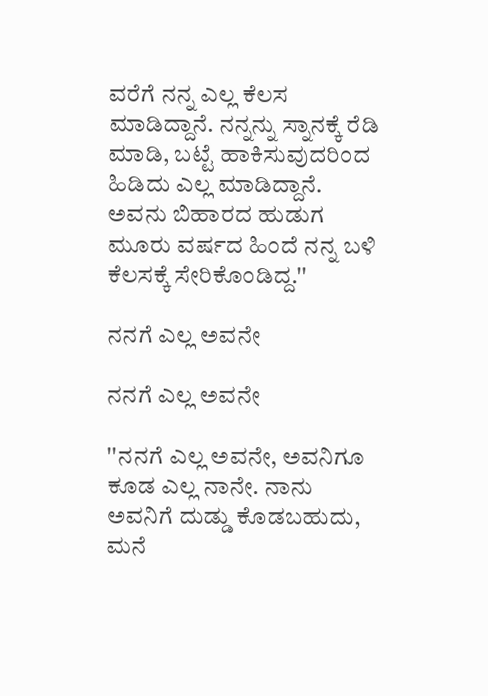ವರೆಗೆ ನನ್ನ ಎಲ್ಲ ಕೆಲಸ ಮಾಡಿದ್ದಾನೆ. ನನ್ನನ್ನು ಸ್ನಾನಕ್ಕೆ ರೆಡಿ ಮಾಡಿ, ಬಟ್ಟೆ ಹಾಕಿಸುವುದರಿಂದ ಹಿಡಿದು ಎಲ್ಲ ಮಾಡಿದ್ದಾನೆ. ಅವನು ಬಿಹಾರದ ಹುಡುಗ ಮೂರು ವರ್ಷದ ಹಿಂದೆ ನನ್ನ ಬಳಿ ಕೆಲಸಕ್ಕೆ ಸೇರಿಕೊಂಡಿದ್ದ.''

ನನಗೆ ಎಲ್ಲ ಅವನೇ

ನನಗೆ ಎಲ್ಲ ಅವನೇ

''ನನಗೆ ಎಲ್ಲ ಅವನೇ, ಅವನಿಗೂ ಕೂಡ ಎಲ್ಲ ನಾನೇ. ನಾನು ಅವನಿಗೆ ದುಡ್ಡು ಕೊಡಬಹುದು, ಮನೆ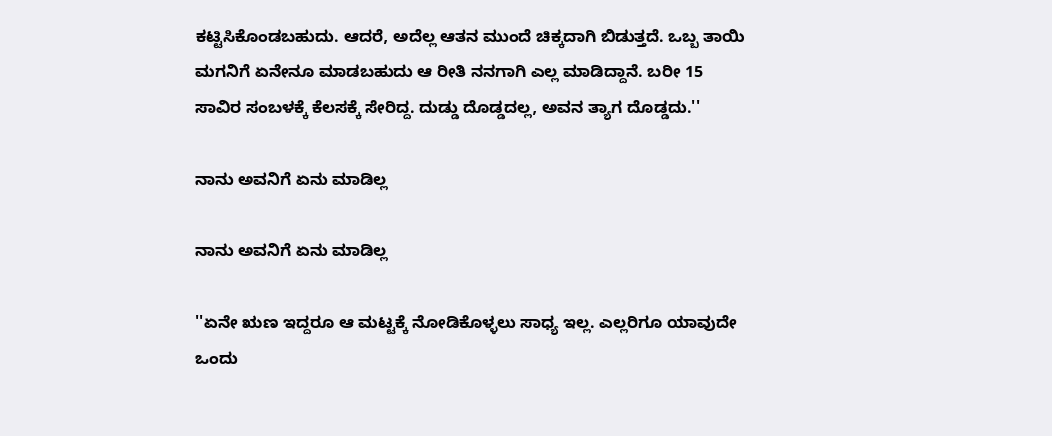ಕಟ್ಟಿಸಿಕೊಂಡಬಹುದು. ಆದರೆ, ಅದೆಲ್ಲ ಆತನ ಮುಂದೆ ಚಿಕ್ಕದಾಗಿ ಬಿಡುತ್ತದೆ. ಒಬ್ಬ ತಾಯಿ ಮಗನಿಗೆ ಏನೇನೂ ಮಾಡಬಹುದು ಆ ರೀತಿ ನನಗಾಗಿ ಎಲ್ಲ ಮಾಡಿದ್ದಾನೆ. ಬರೀ 15 ಸಾವಿರ ಸಂಬಳಕ್ಕೆ ಕೆಲಸಕ್ಕೆ ಸೇರಿದ್ದ. ದುಡ್ಡು ದೊಡ್ಡದಲ್ಲ, ಅವನ ತ್ಯಾಗ ದೊಡ್ಡದು.''

ನಾನು ಅವನಿಗೆ ಏನು ಮಾಡಿಲ್ಲ

ನಾನು ಅವನಿಗೆ ಏನು ಮಾಡಿಲ್ಲ

''ಏನೇ ಋಣ ಇದ್ದರೂ ಆ ಮಟ್ಟಕ್ಕೆ ನೋಡಿಕೊಳ್ಳಲು ಸಾಧ್ಯ ಇಲ್ಲ. ಎಲ್ಲರಿಗೂ ಯಾವುದೇ ಒಂದು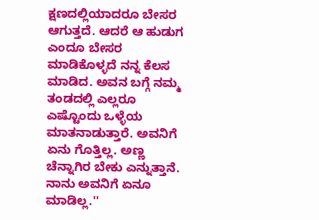ಕ್ಷಣದಲ್ಲಿಯಾದರೂ ಬೇಸರ ಆಗುತ್ತದೆ. ಆದರೆ ಆ ಹುಡುಗ ಎಂದೂ ಬೇಸರ ಮಾಡಿಕೊಳ್ಳದೆ ನನ್ನ ಕೆಲಸ ಮಾಡಿದ. ಅವನ ಬಗ್ಗೆ ನಮ್ಮ ತಂಡದಲ್ಲಿ ಎಲ್ಲರೂ ಎಷ್ಟೊಂದು ಒಳ್ಳೆಯ ಮಾತನಾಡುತ್ತಾರೆ. ಅವನಿಗೆ ಏನು ಗೊತ್ತಿಲ್ಲ. ಅಣ್ಣ ಚೆನ್ನಾಗಿರ ಬೇಕು ಎನ್ನುತ್ತಾನೆ. ನಾನು ಅವನಿಗೆ ಏನೂ ಮಾಡಿಲ್ಲ.''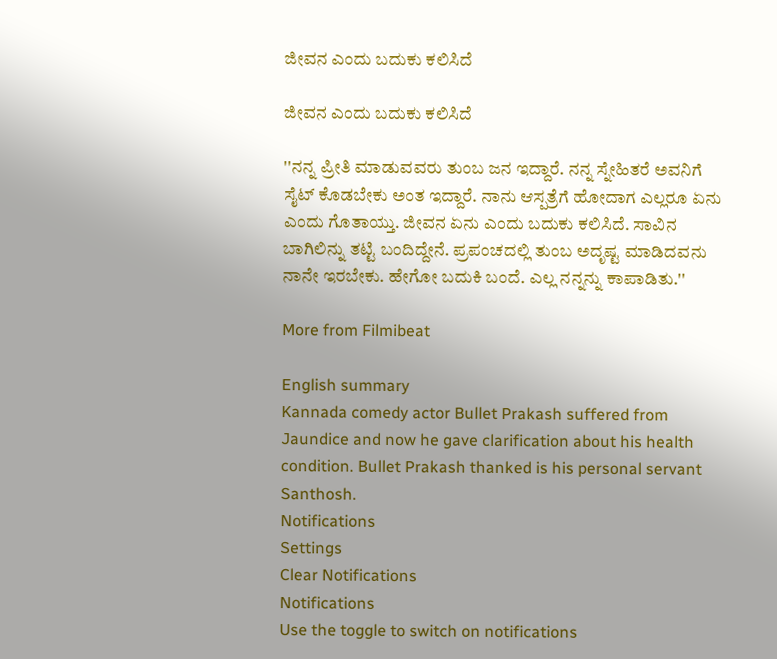ಜೀವನ ಎಂದು ಬದುಕು ಕಲಿಸಿದೆ

ಜೀವನ ಎಂದು ಬದುಕು ಕಲಿಸಿದೆ

''ನನ್ನ ಪ್ರೀತಿ ಮಾಡುವವರು ತುಂಬ ಜನ ಇದ್ದಾರೆ. ನನ್ನ ಸ್ನೇಹಿತರೆ ಅವನಿಗೆ ಸೈಟ್ ಕೊಡಬೇಕು ಅಂತ ಇದ್ದಾರೆ. ನಾನು ಆಸ್ಪತ್ರೆಗೆ ಹೋದಾಗ ಎಲ್ಲರೂ ಏನು ಎಂದು ಗೊತಾಯ್ತು. ಜೀವನ ಏನು ಎಂದು ಬದುಕು ಕಲಿಸಿದೆ. ಸಾವಿನ ಬಾಗಿಲಿನ್ನು ತಟ್ಟಿ ಬಂದಿದ್ದೇನೆ. ಪ್ರಪಂಚದಲ್ಲಿ ತುಂಬ ಅದೃಷ್ಟ ಮಾಡಿದವನು ನಾನೇ ಇರಬೇಕು. ಹೇಗೋ ಬದುಕಿ ಬಂದೆ. ಎಲ್ಲ ನನ್ನನ್ನು ಕಾಪಾಡಿತು.''

More from Filmibeat

English summary
Kannada comedy actor Bullet Prakash suffered from Jaundice and now he gave clarification about his health condition. Bullet Prakash thanked is his personal servant Santhosh.
Notifications
Settings
Clear Notifications
Notifications
Use the toggle to switch on notifications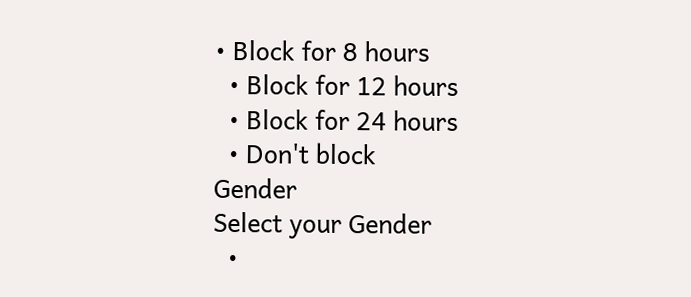• Block for 8 hours
  • Block for 12 hours
  • Block for 24 hours
  • Don't block
Gender
Select your Gender
  •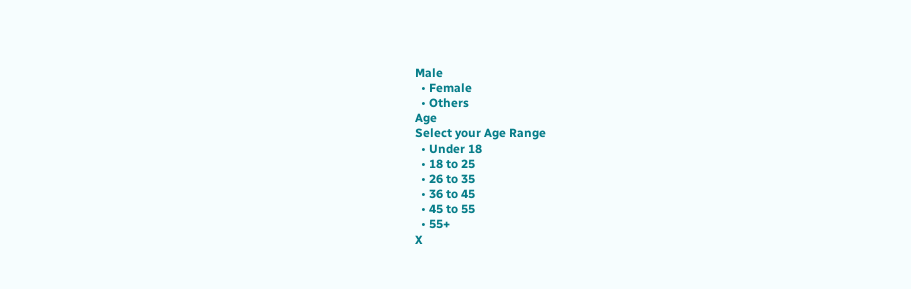Male
  • Female
  • Others
Age
Select your Age Range
  • Under 18
  • 18 to 25
  • 26 to 35
  • 36 to 45
  • 45 to 55
  • 55+
X